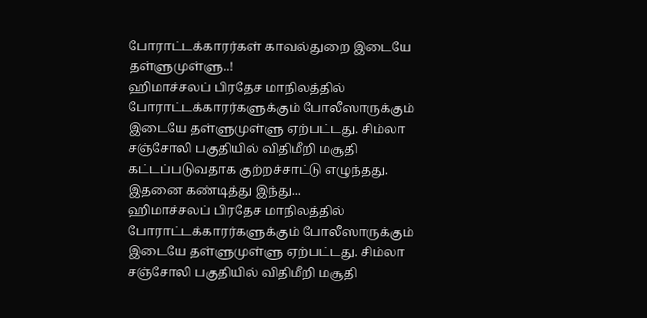போராட்டக்காரர்கள் காவல்துறை இடையே தள்ளுமுள்ளு..!
ஹிமாச்சலப் பிரதேச மாநிலத்தில் போராட்டக்காரர்களுக்கும் போலீஸாருக்கும் இடையே தள்ளுமுள்ளு ஏற்பட்டது. சிம்லா சஞ்சோலி பகுதியில் விதிமீறி மசூதி கட்டப்படுவதாக குற்றச்சாட்டு எழுந்தது. இதனை கண்டித்து இந்து...
ஹிமாச்சலப் பிரதேச மாநிலத்தில் போராட்டக்காரர்களுக்கும் போலீஸாருக்கும் இடையே தள்ளுமுள்ளு ஏற்பட்டது. சிம்லா சஞ்சோலி பகுதியில் விதிமீறி மசூதி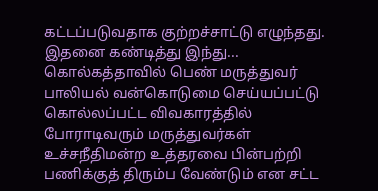கட்டப்படுவதாக குற்றச்சாட்டு எழுந்தது. இதனை கண்டித்து இந்து...
கொல்கத்தாவில் பெண் மருத்துவர் பாலியல் வன்கொடுமை செய்யப்பட்டு கொல்லப்பட்ட விவகாரத்தில் போராடிவரும் மருத்துவர்கள் உச்சநீதிமன்ற உத்தரவை பின்பற்றி பணிக்குத் திரும்ப வேண்டும் என சட்ட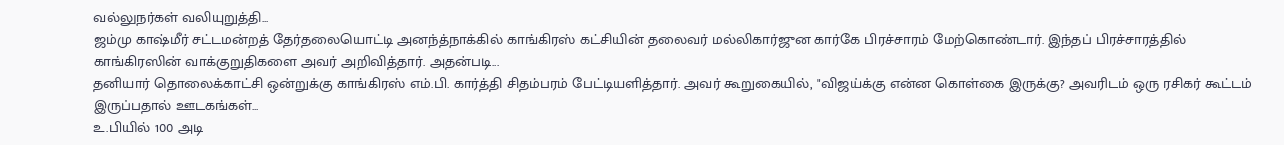வல்லுநர்கள் வலியுறுத்தி...
ஜம்மு காஷ்மீர் சட்டமன்றத் தேர்தலையொட்டி அனந்த்நாக்கில் காங்கிரஸ் கட்சியின் தலைவர் மல்லிகார்ஜுன கார்கே பிரச்சாரம் மேற்கொண்டார். இந்தப் பிரச்சாரத்தில் காங்கிரஸின் வாக்குறுதிகளை அவர் அறிவித்தார். அதன்படி...
தனியார் தொலைக்காட்சி ஒன்றுக்கு காங்கிரஸ் எம்.பி. கார்த்தி சிதம்பரம் பேட்டியளித்தார். அவர் கூறுகையில், "விஜய்க்கு என்ன கொள்கை இருக்கு? அவரிடம் ஒரு ரசிகர் கூட்டம் இருப்பதால் ஊடகங்கள்...
உ.பியில் 100 அடி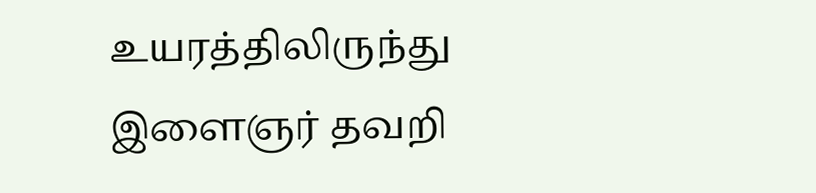உயரத்திலிருந்து இளைஞர் தவறி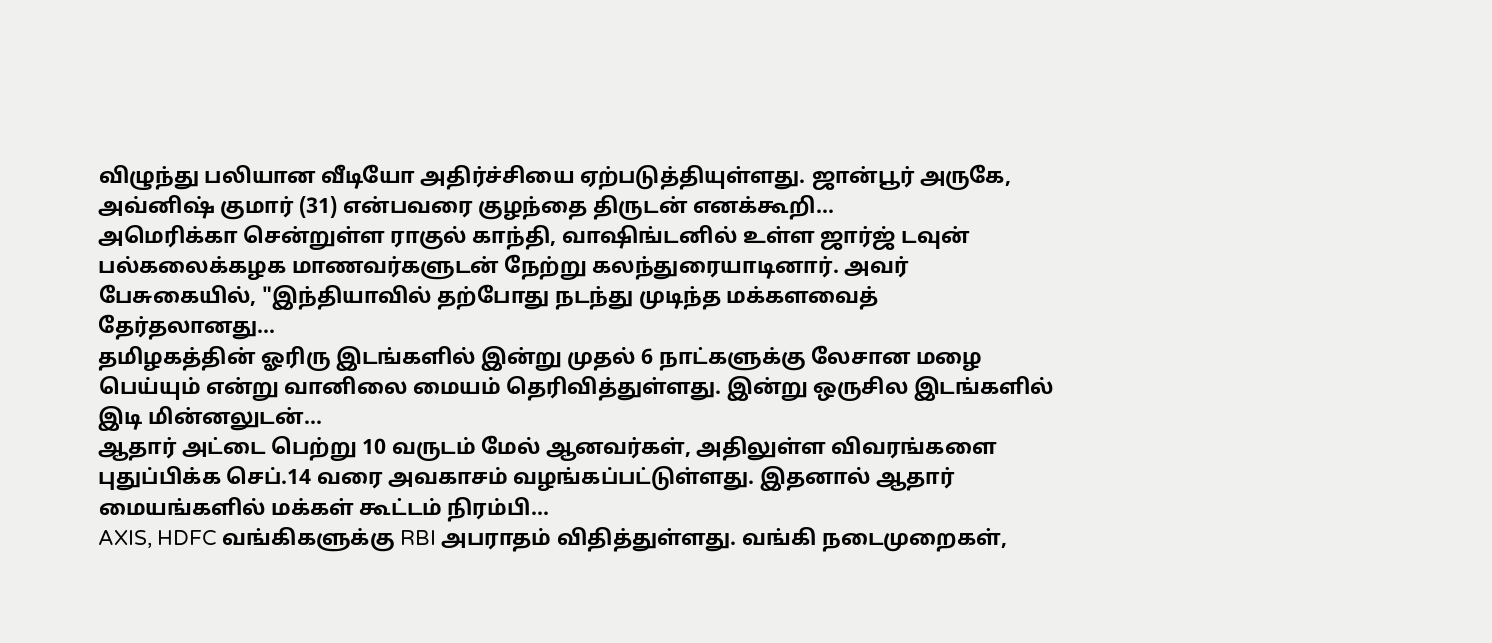விழுந்து பலியான வீடியோ அதிர்ச்சியை ஏற்படுத்தியுள்ளது. ஜான்பூர் அருகே, அவ்னிஷ் குமார் (31) என்பவரை குழந்தை திருடன் எனக்கூறி...
அமெரிக்கா சென்றுள்ள ராகுல் காந்தி, வாஷிங்டனில் உள்ள ஜார்ஜ் டவுன் பல்கலைக்கழக மாணவர்களுடன் நேற்று கலந்துரையாடினார். அவர் பேசுகையில், "இந்தியாவில் தற்போது நடந்து முடிந்த மக்களவைத் தேர்தலானது...
தமிழகத்தின் ஓரிரு இடங்களில் இன்று முதல் 6 நாட்களுக்கு லேசான மழை பெய்யும் என்று வானிலை மையம் தெரிவித்துள்ளது. இன்று ஒருசில இடங்களில் இடி மின்னலுடன்...
ஆதார் அட்டை பெற்று 10 வருடம் மேல் ஆனவர்கள், அதிலுள்ள விவரங்களை புதுப்பிக்க செப்.14 வரை அவகாசம் வழங்கப்பட்டுள்ளது. இதனால் ஆதார் மையங்களில் மக்கள் கூட்டம் நிரம்பி...
AXIS, HDFC வங்கிகளுக்கு RBI அபராதம் விதித்துள்ளது. வங்கி நடைமுறைகள்,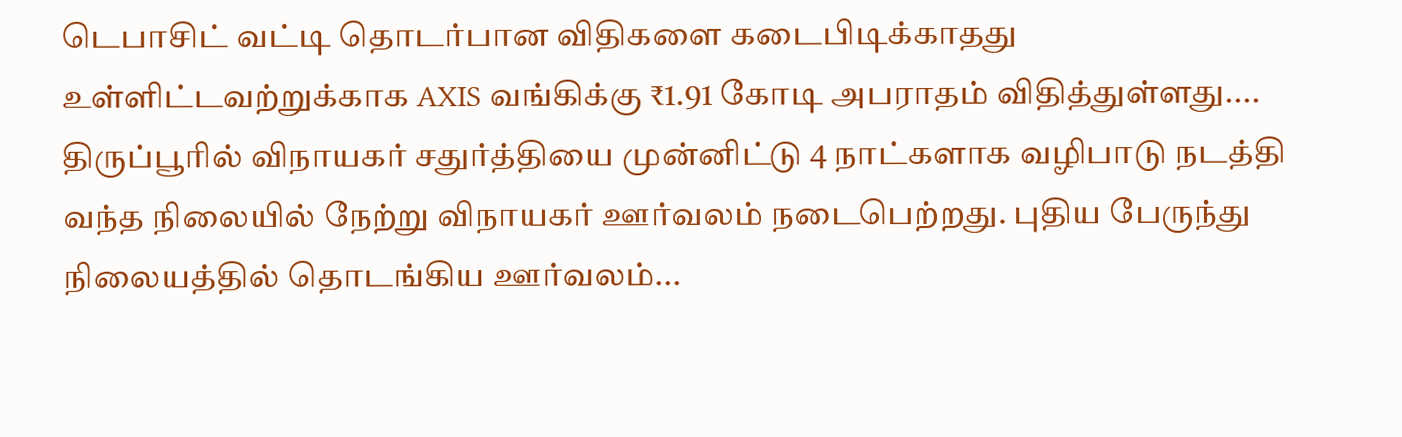டெபாசிட் வட்டி தொடர்பான விதிகளை கடைபிடிக்காதது உள்ளிட்டவற்றுக்காக AXIS வங்கிக்கு ₹1.91 கோடி அபராதம் விதித்துள்ளது....
திருப்பூரில் விநாயகர் சதுர்த்தியை முன்னிட்டு 4 நாட்களாக வழிபாடு நடத்தி வந்த நிலையில் நேற்று விநாயகர் ஊர்வலம் நடைபெற்றது. புதிய பேருந்து நிலையத்தில் தொடங்கிய ஊர்வலம்...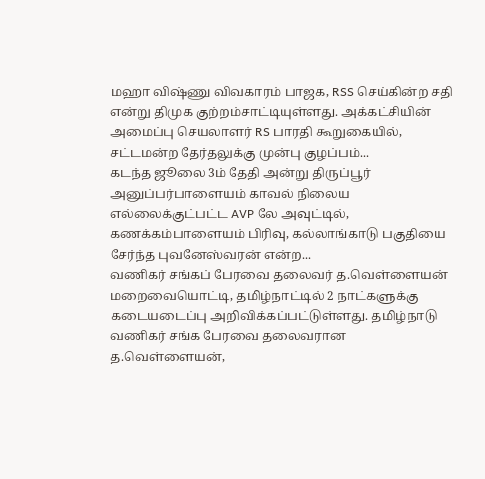மஹா விஷ்ணு விவகாரம் பாஜக, RSS செய்கின்ற சதி என்று திமுக குற்றம்சாட்டியுள்ளது. அக்கட்சியின் அமைப்பு செயலாளர் RS பாரதி கூறுகையில், சட்டமன்ற தேர்தலுக்கு முன்பு குழப்பம்...
கடந்த ஜூலை 3ம் தேதி அன்று திருப்பூர் அனுப்பர்பாளையம் காவல் நிலைய எல்லைக்குட்பட்ட AVP லே அவுட்டில், கணக்கம்பாளையம் பிரிவு, கல்லாங்காடு பகுதியை சேர்ந்த புவனேஸ்வரன் என்ற...
வணிகர் சங்கப் பேரவை தலைவர் த.வெள்ளையன் மறைவையொட்டி, தமிழ்நாட்டில் 2 நாட்களுக்கு கடையடைப்பு அறிவிக்கப்பட்டுள்ளது. தமிழ்நாடு வணிகர் சங்க பேரவை தலைவரான த.வெள்ளையன்,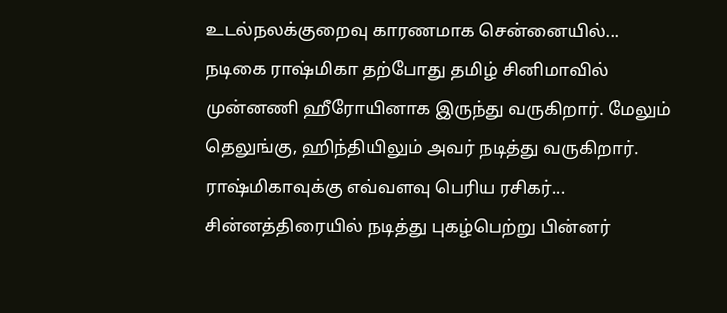உடல்நலக்குறைவு காரணமாக சென்னையில்...
நடிகை ராஷ்மிகா தற்போது தமிழ் சினிமாவில் முன்னணி ஹீரோயினாக இருந்து வருகிறார். மேலும் தெலுங்கு, ஹிந்தியிலும் அவர் நடித்து வருகிறார். ராஷ்மிகாவுக்கு எவ்வளவு பெரிய ரசிகர்...
சின்னத்திரையில் நடித்து புகழ்பெற்று பின்னர்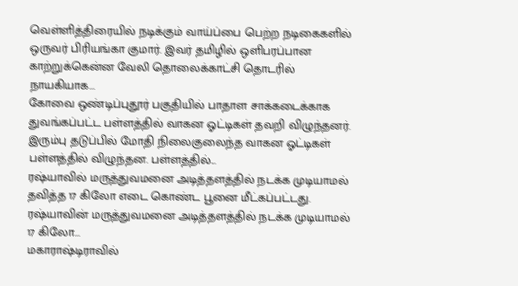வெள்ளித்திரையில் நடிக்கும் வாய்ப்பை பெற்ற நடிகைகளில் ஒருவர் பிரியங்கா குமார். இவர் தமிழில் ஒளிபரப்பான காற்றுக்கென்ன வேலி தொலைக்காட்சி தொடரில் நாயகியாக...
கோவை ஒண்டிப்புதூர் பகுதியில் பாதாள சாக்கடைக்காக துவங்கப்பட்ட பள்ளத்தில் வாகன ஓட்டிகள் தவறி விழுந்தனர். இரும்பு தடுப்பில் மோதி நிலைகுலைந்த வாகன ஓட்டிகள் பள்ளத்தில் விழுந்தன. பள்ளத்தில்...
ரஷ்யாவில் மருத்துவமனை அடித்தளத்தில் நடக்க முடியாமல் தவித்த 17 கிலோ எடை கொண்ட பூனை மீட்கப்பட்டது. ரஷ்யாவின் மருத்துவமனை அடித்தளத்தில் நடக்க முடியாமல் 17 கிலோ...
மகாராஷ்டிராவில்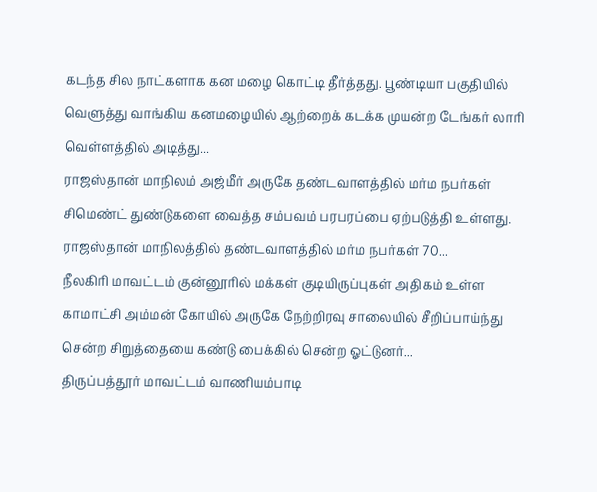கடந்த சில நாட்களாக கன மழை கொட்டி தீர்த்தது. பூண்டியா பகுதியில் வெளுத்து வாங்கிய கனமழையில் ஆற்றைக் கடக்க முயன்ற டேங்கர் லாரி வெள்ளத்தில் அடித்து...
ராஜஸ்தான் மாநிலம் அஜ்மீர் அருகே தண்டவாளத்தில் மர்ம நபர்கள் சிமெண்ட் துண்டுகளை வைத்த சம்பவம் பரபரப்பை ஏற்படுத்தி உள்ளது. ராஜஸ்தான் மாநிலத்தில் தண்டவாளத்தில் மர்ம நபர்கள் 70...
நீலகிரி மாவட்டம் குன்னூரில் மக்கள் குடியிருப்புகள் அதிகம் உள்ள காமாட்சி அம்மன் கோயில் அருகே நேற்றிரவு சாலையில் சீறிப்பாய்ந்து சென்ற சிறுத்தையை கண்டு பைக்கில் சென்ற ஓட்டுனர்...
திருப்பத்தூர் மாவட்டம் வாணியம்பாடி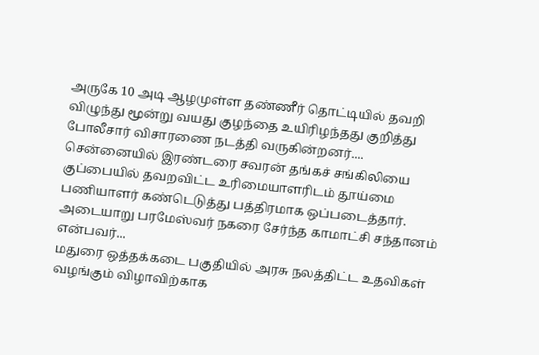அருகே 10 அடி ஆழமுள்ள தண்ணீர் தொட்டியில் தவறி விழுந்து மூன்று வயது குழந்தை உயிரிழந்தது குறித்து போலீசார் விசாரணை நடத்தி வருகின்றனர்....
சென்னையில் இரண்டரை சவரன் தங்கச் சங்கிலியை குப்பையில் தவறவிட்ட உரிமையாளரிடம் தூய்மை பணியாளர் கண்டெடுத்து பத்திரமாக ஒப்படைத்தார். அடையாறு பரமேஸ்வர் நகரை சேர்ந்த காமாட்சி சந்தானம் என்பவர்...
மதுரை ஒத்தக்கடை பகுதியில் அரசு நலத்திட்ட உதவிகள் வழங்கும் விழாவிற்காக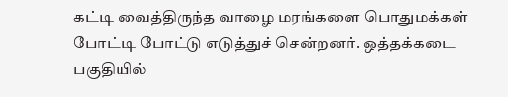கட்டி வைத்திருந்த வாழை மரங்களை பொதுமக்கள் போட்டி போட்டு எடுத்துச் சென்றனர். ஒத்தக்கடை பகுதியில்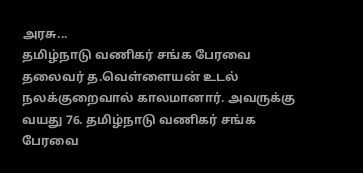அரசு...
தமிழ்நாடு வணிகர் சங்க பேரவை தலைவர் த.வெள்ளையன் உடல் நலக்குறைவால் காலமானார். அவருக்கு வயது 76. தமிழ்நாடு வணிகர் சங்க பேரவை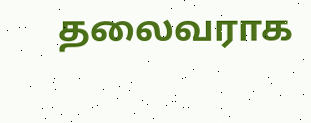தலைவராக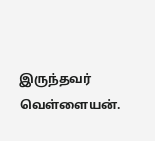இருந்தவர் வெள்ளையன்.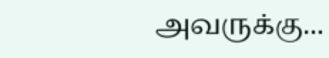அவருக்கு...